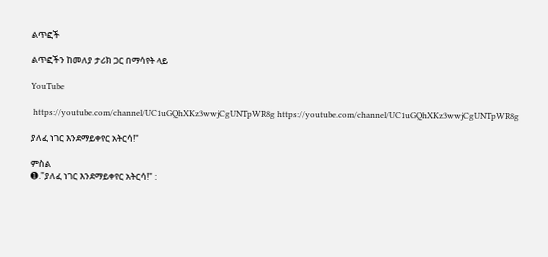ልጥፎች

ልጥፎችን ከመለያ ታሪክ ጋር በማሳየት ላይ

YouTube

 https://youtube.com/channel/UC1uGQhXKz3wwjCgUNTpWR8g https://youtube.com/channel/UC1uGQhXKz3wwjCgUNTpWR8g

ያለፈ ነገር እንደማይቀየር አትርሳ!"

ምስል
➊."ያለፈ ነገር እንደማይቀየር አትርሳ!" :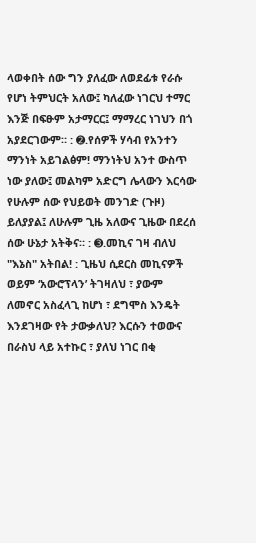ላወቀበት ሰው ግን ያለፈው ለወደፊቱ የራሱ የሆነ ትምህርት አለው፤ ካለፈው ነገርህ ተማር እንጅ በፍፁም አታማርር፤ ማማረር ነገህን በጎ አያደርገውም። : ➋.የሰዎች ሃሳብ የአንተን ማንነት አይገልፅም! ማንነትህ አንተ ውስጥ ነው ያለው፤ መልካም አድርግ ሌላውን እርሳው የሁሉም ሰው የህይወት መንገድ (ጉዞ) ይለያያል፤ ለሁሉም ጊዜ አለውና ጊዜው በደረሰ ሰው ሁኔታ አትቅና። : ➌.መኪና ገዛ ብለህ "እኔስ" አትበል! : ጊዜህ ሲደርስ መኪናዎች ወይም ‘አውሮፕላን’ ትገዛለህ ፣ ያውም ለመኖር አስፈላጊ ከሆነ ፣ ደግሞስ እንዴት እንደገዛው የት ታውቃለህ? እርሱን ተወውና በራስህ ላይ አተኩር ፣ ያለህ ነገር በቂ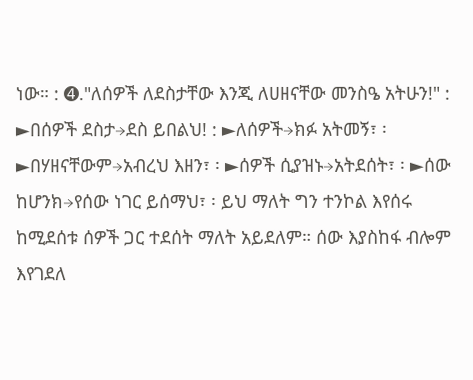ነው። : ➍."ለሰዎች ለደስታቸው እንጂ ለሀዘናቸው መንስዔ አትሁን!" : ►በሰዎች ደስታ→ደስ ይበልህ! : ►ለሰዎች→ክፉ አትመኝ፣ ፡ ►በሃዘናቸውም→አብረህ እዘን፣ ፡ ►ሰዎች ሲያዝኑ→አትደሰት፣ ፡ ►ሰው ከሆንክ→የሰው ነገር ይሰማህ፣ ፡ ይህ ማለት ግን ተንኮል እየሰሩ ከሚደሰቱ ሰዎች ጋር ተደሰት ማለት አይደለም። ሰው እያስከፋ ብሎም እየገደለ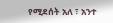የሚደሰት አለ ፣ አንተ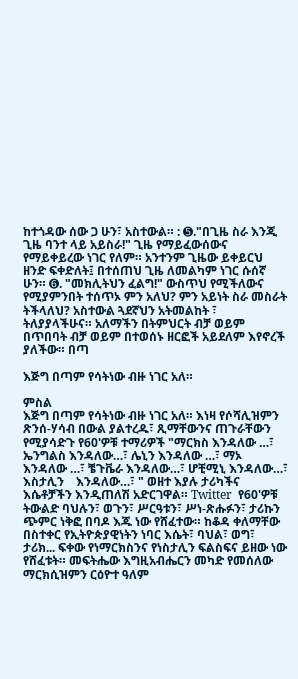ከተጎዳው ሰው ጋ ሁን፣ አስተውል። : ➎."በጊዜ ስራ እንጂ ጊዜ ባንተ ላይ አይስራ!" ጊዜ የማይፈውሰውና የማይቀይረው ነገር የለም። አንተንም ጊዜው ይቀይርህ ዘንድ ፍቀድለት፤ በተሰጠህ ጊዜ ለመልካም ነገር ሱሰኛ ሁን። ➏. "መክሊትህን ፈልግ!" ውስጥህ የሚችለውና የሚያምንበት ተሰጥኦ ምን አለህ? ምን አይነት ስራ መስራት ትችላለህ? አስተውል ጓደኛህን አትመልከት ፣ ትለያያላችሁና። አለማችን በትምህርት ብቻ ወይም በጥበባት ብቻ ወይም በተወሰኑ ዘርፎች አይደለም እየኖረች ያለችው። በጣ

እጅግ በጣም የሳትነው ብዙ ነገር አለ።

ምስል
እጅግ በጣም የሳትነው ብዙ ነገር አለ። እነዛ የሶሻሊዝምን ጽንሰ-ሃሳብ በውል ያልተረዱ፣ ጺማቸውንና ጠጉራቸውን የሚያሳድጉ የ60'ዎቹ ተማሪዎች "ማርክስ እንዳለው …፣ ኤንግልስ እንዳለው…፣ ሌኒን እንዳለው …፣ ማኦ እንዳለው …፣ ቼጉቬራ እንዳለው…፣ ሆቺሚኒ እንዳለው…፣ እስታሊን    እንዳለው…፣ " ወዘተ እያሉ ታሪካችና እሴቶቻችን እንዲጠለሽ አድርገዋል። Twitter  የ60'ዎቹ ትውልድ ባህሉን፣ ወጉን፣ ሥርዓቱን፣ ሥነ-ጽሑፉን፣ ታሪኩን ጭምር ነቅፎ በባዶ እጁ ነው የሸፈተው። ከቆዳ ቀለማቸው በስተቀር የኢትዮጵያዊነትን ነባር እሴት፣ ባህል፣ ወግ፣ ታሪክ... ፍቀው የነማርክስንና የነስታሊን ፍልስፍና ይዘው ነው የሸፈቱት። መፍትሔው እግዚአብሔርን መካድ የመሰለው ማርክሲዝምን ርዕዮተ ዓለም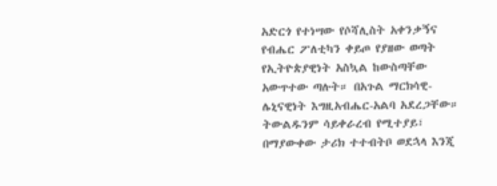አድርጎ የተነሣው የሶሻሊስት አቀንቃኝና የብሔር ፖለቲካን ቀይጦ የያዘው ወጣት የኢትዮጵያዊነት አስኳል ከውስጣቸው አውጥተው ጣሉት። በአጉል ማርክሳዊ-ሌኒናዊነት እግዚአብሔር-አልባ አደረጋቸው። ትውልዱንም ሳይቀራረብ የሚተያይ፣ በማያውቀው ታሪክ ተተብትቦ ወደኋላ እንጂ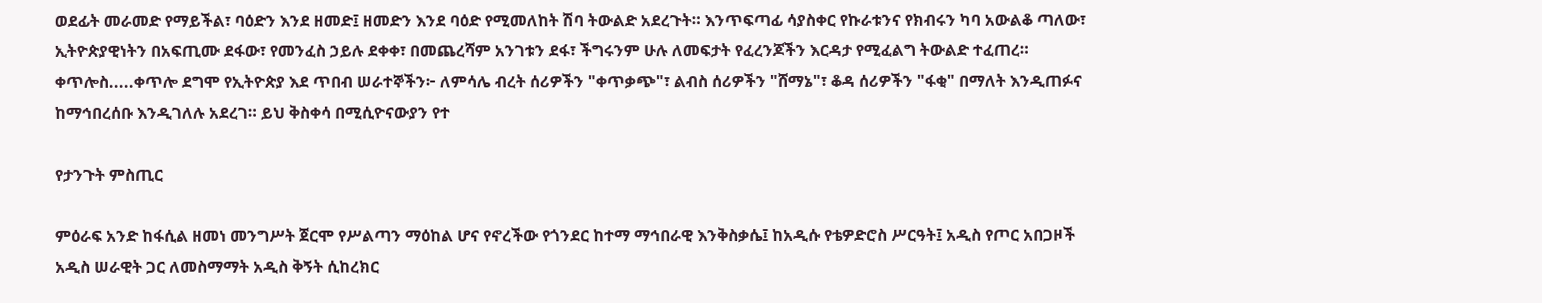ወደፊት መራመድ የማይችል፣ ባዕድን እንደ ዘመድ፤ ዘመድን እንደ ባዕድ የሚመለከት ሽባ ትውልድ አደረጉት። እንጥፍጣፊ ሳያስቀር የኩራቱንና የክብሩን ካባ አውልቆ ጣለው፣ ኢትዮጵያዊነትን በአፍጢሙ ደፋው፣ የመንፈስ ኃይሉ ደቀቀ፣ በመጨረሻም አንገቱን ደፋ፣ ችግሩንም ሁሉ ለመፍታት የፈረንጆችን እርዳታ የሚፈልግ ትውልድ ተፈጠረ። ቀጥሎስ.....ቀጥሎ ደግሞ የኢትዮጵያ እደ ጥበብ ሠራተኞችን፦ ለምሳሌ ብረት ሰሪዎችን "ቀጥቃጭ"፣ ልብስ ሰሪዎችን "ሸማኔ"፣ ቆዳ ሰሪዎችን "ፋቂ" በማለት እንዲጠፉና ከማኅበረሰቡ እንዲገለሉ አደረገ። ይህ ቅስቀሳ በሚሲዮናውያን የተ

የታንጉት ምስጢር

ምዕራፍ አንድ ከፋሲል ዘመነ መንግሥት ጀርሞ የሥልጣን ማዕከል ሆና የኖረችው የጎንደር ከተማ ማኅበራዊ እንቅስቃሴ፤ ከአዲሱ የቴዎድሮስ ሥርዓት፤ አዲስ የጦር አበጋዞች አዲስ ሠራዊት ጋር ለመስማማት አዲስ ቅኝት ሲከረክር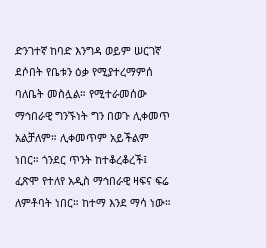ድንገተኛ ከባድ እንግዳ ወይም ሠርገኛ ደሶበት የቤቱን ዕቃ የሚያተረማምሰ ባለቤት መስሏል። የሚተራመሰው ማኅበራዊ ግንኙነት ግን በወጉ ሊቀመጥ አልቻለም። ሊቀመጥም አይችልም ነበር። ጎንደር ጥንት ከተቆረቆረች፤ ፈጽሞ የተለየ አዲስ ማኅበራዊ ዛፍና ፍሬ ለምቶባት ነበር። ከተማ እንደ ማሳ ነው።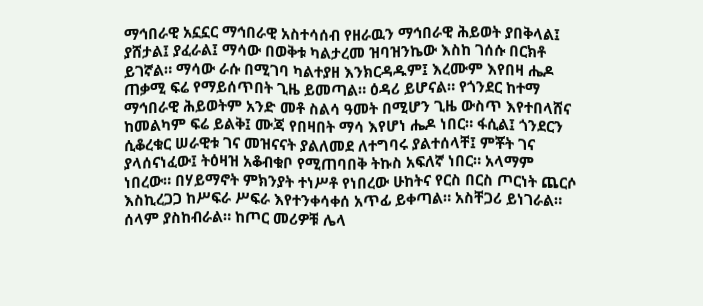ማኅበራዊ አኗኗር ማኅበራዊ አስተሳሰብ የዘራዉን ማኅበራዊ ሕይወት ያበቅላል፤ ያሸታል፤ ያፈራል፤ ማሳው በወቅቱ ካልታረመ ዝባዝንኬው እስከ ገሰሱ በርክቶ ይገኛል። ማሳው ራሱ በሚገባ ካልተያዘ እንክርዳዱም፤ እረሙም እየበዛ ሔዶ ጠቃሚ ፍሬ የማይሰጥበት ጊዜ ይመጣል። ዕዳሪ ይሆናል። የጎንደር ከተማ ማኅበራዊ ሕይወትም አንድ መቶ ስልሳ ዓመት በሚሆን ጊዜ ውስጥ እየተበላሸና ከመልካም ፍሬ ይልቅ፤ ሙጃ የበዛበት ማሳ እየሆነ ሔዶ ነበር። ፋሲል፤ ጎንደርን ሲቆረቁር ሠራዊቱ ገና መዝናናት ያልለመደ ለተግባሩ ያልተሰላቸ፤ ምቾት ገና ያላሰናነፈው፤ ትዕዛዝ አቆብቁቦ የሚጠባበቅ ትኩስ አፍለኛ ነበር። አላማም ነበረው። በሃይማኖት ምክንያት ተነሥቶ የነበረው ሁከትና የርስ በርስ ጦርነት ጨርሶ እስኪረጋጋ ከሥፍራ ሥፍራ እየተንቀሳቀሰ አጥፊ ይቀጣል። አስቸጋሪ ይነገራል። ሰላም ያስከብራል። ከጦር መሪዎቹ ሌላ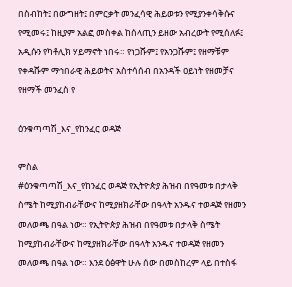በስብከት፤ በውግዘት፤ በምርቃት መንፈሳዊ ሕይወቱን የሚያንቀሳቅሱና የሚመሩ፤ ከዚያም አልፎ መስቀል ከሰላጢን ይዘው አብረውት የሚሰለፉ፤ አዲሱን የካቶሊክ ሃይማኖት ነበሩ። የነጋሹም፤ የአንጋሹም፤ የዘማቹም የቀዳሹም ማኅበራዊ ሕይወትና አስተሳሰብ በአንዳች ዐይነት የዘመቻና የዘማች መንፈስ የ

ዕንቁጣጣሽ_እና_የከንፈር ወዳጅ

ምስል
#ዕንቁጣጣሽ_እና_የከንፈር ወዳጅ የኢትዮጵያ ሕዝብ በየዓመቱ በታላቅ ስሜት ከሚያከብራቸውና ከሚያዘክራቸው በዓላት አንዱና ተወዳጅ የዘመን መለወጫ በዓል ነው። የኢትዮጵያ ሕዝብ በየዓመቱ በታላቅ ስሜት ከሚያከብራቸውና ከሚያዘክራቸው በዓላት አንዱና ተወዳጅ የዘመን መለወጫ በዓል ነው። እንደ ዕፅዋት ሁሉ ሰው በመስከረም ላይ በተስፋ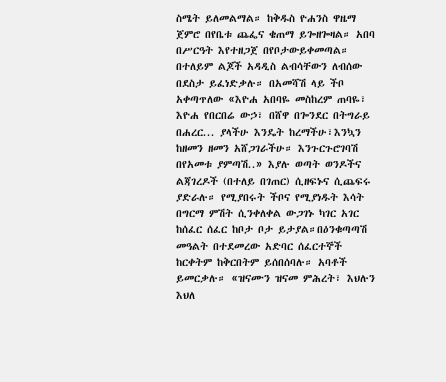ስሜት ይለመልማል። ከቅዱስ ዮሐንስ ዋዜማ ጀምሮ በየቤቱ ጨፌና ቄጠማ ይጐዘጐዛል። አበባ በሥርዓት እየተዘጋጀ በየቦታውይቀመጣል። በተለይም ልጆች አዳዲስ ልብሳቸውን ለብሰው በደስታ ይፈነድቃሉ። በአመሻሽ ላይ ችቦ አቀጣጥለው «እዮሐ አበባዬ መስከረም ጠባዬ፣ እዮሐ የበርበሬ ውኃ፣ በሸዋ በጐንደር በትግራይ በሐረር... ያላችሁ እንዴት ከረማችሁ፣እንኳን ከዘመን ዘመን አሸጋገራችሁ። እንጉርጉሮገባሽ በየአመቱ ያምጣሽ..» እያሉ ወጣት ወንዶችና ልጃገረዶች (በተለይ በገጠር) ሲዘፍኑና ሲጨፍሩ ያድራሉ። የሚያበሩት ችቦና የሚያነዱት እሳት በግርማ ምሽት ሲንቀለቀል ውጋገኑ ካገር አገር ከሰፈር ሰፈር ከቦታ ቦታ ይታያል።በዕንቁጣጣሽ መዓልት በተደመረው አድባር ሰፈርተኞች ከርቀትም ከቅርበትም ይሰበሰባሉ። አባቶች ይመርቃሉ። «ዝናሙን ዝናመ ምሕረት፣ እህሉን እህለ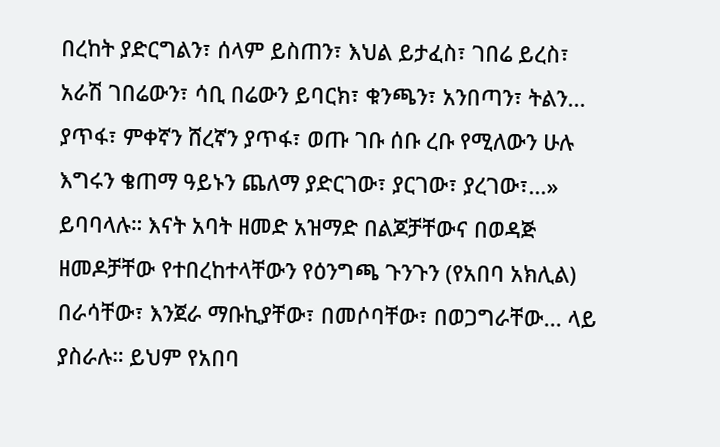በረከት ያድርግልን፣ ሰላም ይስጠን፣ እህል ይታፈስ፣ ገበሬ ይረስ፣ አራሽ ገበሬውን፣ ሳቢ በሬውን ይባርክ፣ ቁንጫን፣ አንበጣን፣ ትልን... ያጥፋ፣ ምቀኛን ሸረኛን ያጥፋ፣ ወጡ ገቡ ሰቡ ረቡ የሚለውን ሁሉ እግሩን ቄጠማ ዓይኑን ጨለማ ያድርገው፣ ያርገው፣ ያረገው፣...» ይባባላሉ። እናት አባት ዘመድ አዝማድ በልጆቻቸውና በወዳጅ ዘመዶቻቸው የተበረከተላቸውን የዕንግጫ ጉንጉን (የአበባ አክሊል) በራሳቸው፣ እንጀራ ማቡኪያቸው፣ በመሶባቸው፣ በወጋግራቸው... ላይ ያስራሉ። ይህም የአበባ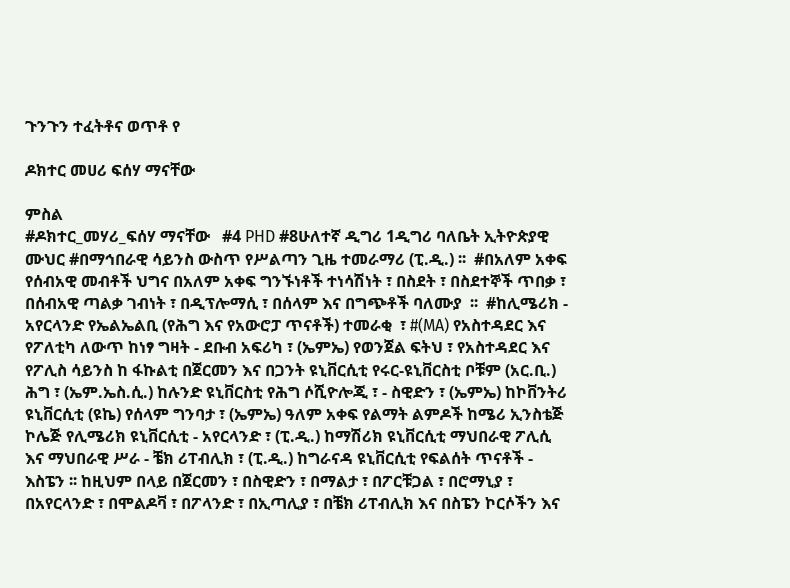ጉንጉን ተፈትቶና ወጥቶ የ

ዶክተር መሀሪ ፍሰሃ ማናቸው

ምስል
#ዶክተር_መሃሪ_ፍሰሃ ማናቸው   #4 PHD #8ሁለተኛ ዲግሪ 1ዲግሪ ባለቤት ኢትዮጵያዊ ሙህር #በማኅበራዊ ሳይንስ ውስጥ የሥልጣን ጊዜ ተመራማሪ (ፒ.ዲ.) ፡፡  #በአለም አቀፍ የሰብአዊ መብቶች ህግና በአለም አቀፍ ግንኙነቶች ተነሳሽነት ፣ በስደት ፣ በስደተኞች ጥበቃ ፣ በሰብአዊ ጣልቃ ገብነት ፣ በዲፕሎማሲ ፣ በሰላም እና በግጭቶች ባለሙያ  ፡፡  #ከሊሜሪክ - አየርላንድ የኤልኤልቢ (የሕግ እና የአውሮፓ ጥናቶች) ተመራቂ  ፣ #(MA) የአስተዳደር እና የፖለቲካ ለውጥ ከነፃ ግዛት - ደቡብ አፍሪካ ፣ (ኤምኤ) የወንጀል ፍትህ ፣ የአስተዳደር እና የፖሊስ ሳይንስ ከ ፋኩልቲ በጀርመን እና በጋንት ዩኒቨርሲቲ የሩር-ዩኒቨርስቲ ቦቹም (አር.ቢ.) ሕግ ፣ (ኤም.ኤስ.ሲ.) ከሉንድ ዩኒቨርስቲ የሕግ ሶሺዮሎጂ ፣ - ስዊድን ፣ (ኤምኤ) ከኮቨንትሪ ዩኒቨርሲቲ (ዩኬ) የሰላም ግንባታ ፣ (ኤምኤ) ዓለም አቀፍ የልማት ልምዶች ከሜሪ ኢንስቴጅ ኮሌጅ የሊሜሪክ ዩኒቨርሲቲ - አየርላንድ ፣ (ፒ.ዲ.) ከማሽሪክ ዩኒቨርሲቲ ማህበራዊ ፖሊሲ እና ማህበራዊ ሥራ - ቼክ ሪፐብሊክ ፣ (ፒ.ዲ.) ከግራናዳ ዩኒቨርሲቲ የፍልሰት ጥናቶች - እስፔን ፡፡ ከዚህም በላይ በጀርመን ፣ በስዊድን ፣ በማልታ ፣ በፖርቹጋል ፣ በሮማኒያ ፣ በአየርላንድ ፣ በሞልዶቫ ፣ በፖላንድ ፣ በኢጣሊያ ፣ በቼክ ሪፐብሊክ እና በስፔን ኮርሶችን እና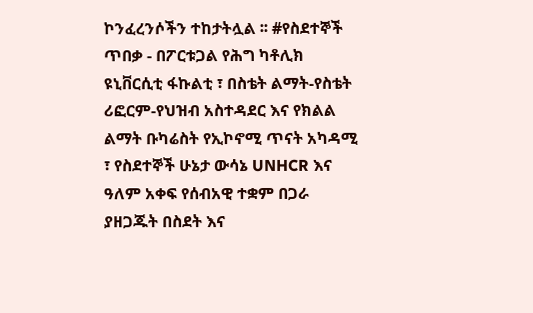ኮንፈረንሶችን ተከታትሏል ፡፡ #የስደተኞች ጥበቃ - በፖርቱጋል የሕግ ካቶሊክ ዩኒቨርሲቲ ፋኩልቲ ፣ በስቴት ልማት-የስቴት ሪፎርም-የህዝብ አስተዳደር እና የክልል ልማት ቡካሬስት የኢኮኖሚ ጥናት አካዳሚ ፣ የስደተኞች ሁኔታ ውሳኔ UNHCR እና ዓለም አቀፍ የሰብአዊ ተቋም በጋራ ያዘጋጁት በስደት እና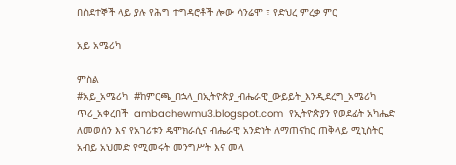በስደተኞች ላይ ያሉ የሕግ ተግዳሮቶች ሎው ሳንሬሞ ፣ የድህረ ምረቃ ምር

አይ አሜሪካ

ምስል
#አይ_አሜሪካ  #ከምርጫ_በኋላ_በኢትዮጵያ_ብሔራዊ_ውይይት_እንዲደረግ_አሜሪካ ጥሪ_አቀረበች  ambachewmu3.blogspot.com  የኢትዮጵያን የወደፊት አካሔድ ለመወሰን እና የአገሪቱን ዴሞክራሲና ብሔራዊ አንድነት ለማጠናከር ጠቅላይ ሚኒስትር አብይ አህመድ የሚመሩት መንግሥት እና መላ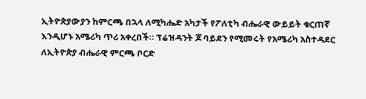ኢትዮጵያውያን ከምርጫ በኋላ ለሚካሔድ አካታች የፖለቲካ ብሔራዊ ውይይት ቁርጠኛ እንዲሆኑ አሜሪካ ጥሪ አቀረበች። ፕሬዝዳንት ጆ ባይደን የሚመሩት የአሜሪካ አስተዳደር ለኢትዮጵያ ብሔራዊ ምርጫ ቦርድ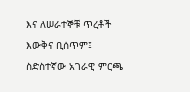እና ለሠራተኞቹ ጥረቶች እውቅና ቢሰጥም፤ ስድስተኛው አገራዊ ምርጫ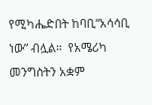የሚካሔድበት ከባቢ“አሳሳቢ ነው” ብሏል።  የአሜሪካ መንግስትን አቋም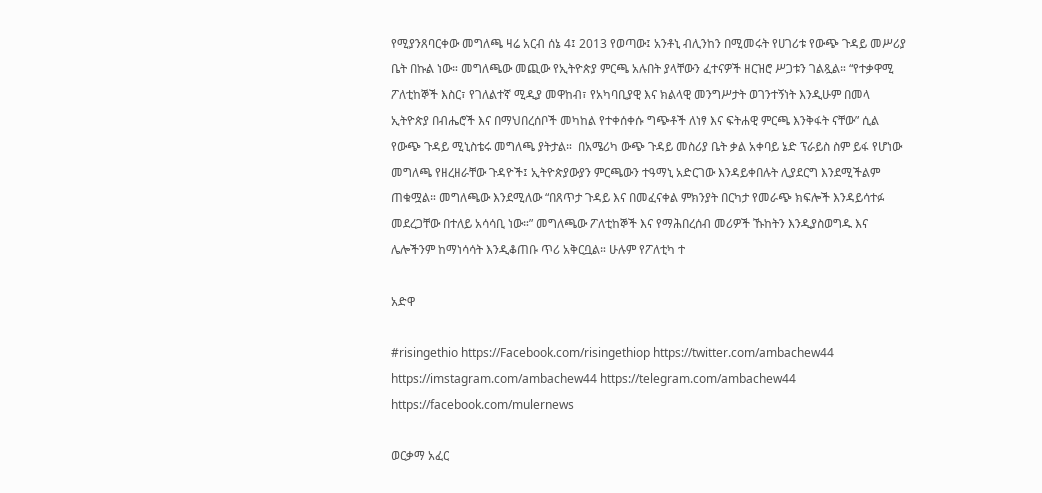የሚያንጸባርቀው መግለጫ ዛሬ አርብ ሰኔ 4፤ 2013 የወጣው፤ አንቶኒ ብሊንከን በሚመሩት የሀገሪቱ የውጭ ጉዳይ መሥሪያ ቤት በኩል ነው። መግለጫው መጪው የኢትዮጵያ ምርጫ አሉበት ያላቸውን ፈተናዎች ዘርዝሮ ሥጋቱን ገልጿል። “የተቃዋሚ ፖለቲከኞች እስር፣ የገለልተኛ ሚዲያ መዋከብ፣ የአካባቢያዊ እና ክልላዊ መንግሥታት ወገንተኝነት እንዲሁም በመላ ኢትዮጵያ በብሔሮች እና በማህበረሰቦች መካከል የተቀሰቀሱ ግጭቶች ለነፃ እና ፍትሐዊ ምርጫ እንቅፋት ናቸው” ሲል የውጭ ጉዳይ ሚኒስቴሩ መግለጫ ያትታል።  በአሜሪካ ውጭ ጉዳይ መስሪያ ቤት ቃል አቀባይ ኔድ ፕራይስ ስም ይፋ የሆነው መግለጫ የዘረዘራቸው ጉዳዮች፤ ኢትዮጵያውያን ምርጫውን ተዓማኒ አድርገው እንዳይቀበሉት ሊያደርግ እንደሚችልም ጠቁሟል። መግለጫው እንደሚለው “በጸጥታ ጉዳይ እና በመፈናቀል ምክንያት በርካታ የመራጭ ክፍሎች እንዳይሳተፉ መደረጋቸው በተለይ አሳሳቢ ነው።” መግለጫው ፖለቲከኞች እና የማሕበረሰብ መሪዎች ኹከትን እንዲያስወግዱ እና ሌሎችንም ከማነሳሳት እንዲቆጠቡ ጥሪ አቅርቧል። ሁሉም የፖለቲካ ተ

አድዋ

#risingethio https://Facebook.com/risingethiop https://twitter.com/ambachew44 https://imstagram.com/ambachew44 https://telegram.com/ambachew44 https://facebook.com/mulernews

ወርቃማ አፈር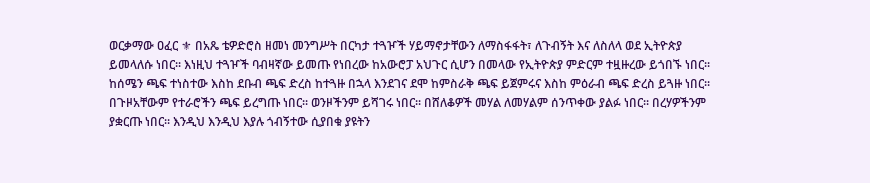ወርቃማው ዐፈር ⚜ በአጼ ቴዎድሮስ ዘመነ መንግሥት በርካታ ተጓዦች ሃይማኖታቸውን ለማስፋፋት፣ ለጉብኝት እና ለስለላ ወደ ኢትዮጵያ ይመላለሱ ነበር፡፡ እነዚህ ተጓዦች ባብዛኛው ይመጡ የነበረው ከአውሮፓ አህጉር ሲሆን በመላው የኢትዮጵያ ምድርም ተዟዙረው ይጎበኙ ነበር፡፡ ከሰሜን ጫፍ ተነስተው እስከ ደቡብ ጫፍ ድረስ ከተጓዙ በኋላ እንደገና ደሞ ከምስራቅ ጫፍ ይጀምሩና እስከ ምዕራብ ጫፍ ድረስ ይጓዙ ነበር፡፡ በጉዞአቸውም የተራሮችን ጫፍ ይረግጡ ነበር፡፡ ወንዞችንም ይሻገሩ ነበር፡፡ በሸለቆዎች መሃል ለመሃልም ሰንጥቀው ያልፉ ነበር፡፡ በረሃዎችንም ያቋርጡ ነበር፡፡ እንዲህ እንዲህ እያሉ ጎብኝተው ሲያበቁ ያዩትን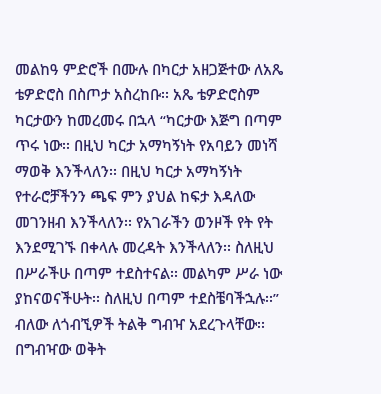መልከዓ ምድሮች በሙሉ በካርታ አዘጋጅተው ለአጼ ቴዎድሮስ በስጦታ አስረከቡ፡፡ አጼ ቴዎድሮስም ካርታውን ከመረመሩ በኋላ “ካርታው እጅግ በጣም ጥሩ ነው፡፡ በዚህ ካርታ አማካኝነት የአባይን መነሻ ማወቅ እንችላለን፡፡ በዚህ ካርታ አማካኝነት የተራሮቻችንን ጫፍ ምን ያህል ከፍታ እዳለው መገንዘብ እንችላለን፡፡ የአገራችን ወንዞች የት የት እንደሚገኙ በቀላሉ መረዳት እንችላለን፡፡ ስለዚህ በሥራችሁ በጣም ተደስተናል፡፡ መልካም ሥራ ነው ያከናወናችሁት፡፡ ስለዚህ በጣም ተደስቼባችኋሉ፡፡” ብለው ለጎብኚዎች ትልቅ ግብዣ አደረጉላቸው፡፡ በግብዣው ወቅት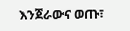እንጀራውና ወጡ፣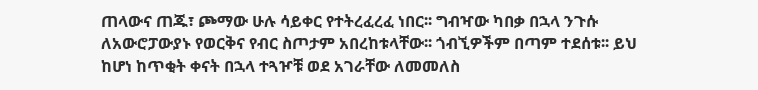ጠላውና ጠጁ፣ ጮማው ሁሉ ሳይቀር የተትረፈረፈ ነበር፡፡ ግብዣው ካበቃ በኋላ ንጉሱ ለአውሮፓውያኑ የወርቅና የብር ስጦታም አበረከቱላቸው፡፡ ጎብኚዎችም በጣም ተደሰቱ፡፡ ይህ ከሆነ ከጥቂት ቀናት በኋላ ተጓዦቹ ወደ አገራቸው ለመመለስ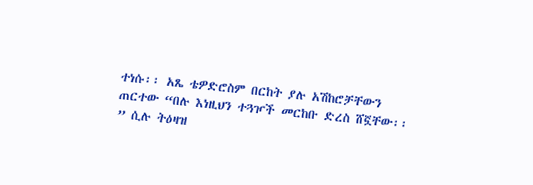ተነሱ፡፡ አጼ ቴዎድሮስም በርከት ያሉ አሽከሮቻቸውን ጠርተው “በሉ እነዚህን ተጓዦች መርከቡ ድረስ ሸኟቸው፡፡” ሲሉ ትዕዛዝ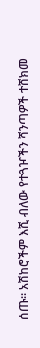ሰጡ፡፡ አሽከሮችም እሺ ብለው የተጓዦችን ሻንጣዎች ተሸክመ